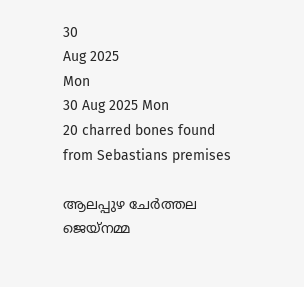30
Aug 2025
Mon
30 Aug 2025 Mon
20 charred bones found from Sebastians premises

ആലപ്പുഴ ചേര്‍ത്തല ജെയ്‌നമ്മ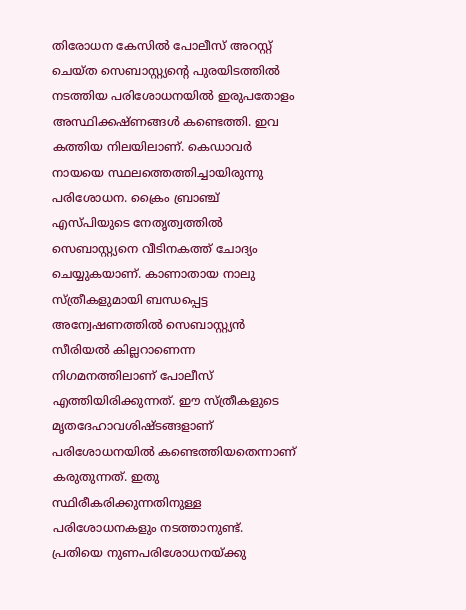തിരോധന കേസില്‍ പോലീസ് അറസ്റ്റ് ചെയ്ത സെബാസ്റ്റ്യന്റെ പുരയിടത്തില്‍ നടത്തിയ പരിശോധനയില്‍ ഇരുപതോളം അസ്ഥിക്കഷ്ണങ്ങള്‍ കണ്ടെത്തി. ഇവ കത്തിയ നിലയിലാണ്. കെഡാവര്‍ നായയെ സ്ഥലത്തെത്തിച്ചായിരുന്നു പരിശോധന. ക്രൈം ബ്രാഞ്ച് എസ്പിയുടെ നേതൃത്വത്തില്‍ സെബാസ്റ്റ്യനെ വീടിനകത്ത് ചോദ്യം ചെയ്യുകയാണ്. കാണാതായ നാലു സ്ത്രീകളുമായി ബന്ധപ്പെട്ട അന്വേഷണത്തില്‍ സെബാസ്റ്റ്യന്‍ സീരിയല്‍ കില്ലറാണെന്ന നിഗമനത്തിലാണ് പോലീസ് എത്തിയിരിക്കുന്നത്. ഈ സ്ത്രീകളുടെ മൃതദേഹാവശിഷ്ടങ്ങളാണ് പരിശോധനയില്‍ കണ്ടെത്തിയതെന്നാണ് കരുതുന്നത്. ഇതു സ്ഥിരീകരിക്കുന്നതിനുള്ള പരിശോധനകളും നടത്താനുണ്ട്. പ്രതിയെ നുണപരിശോധനയ്ക്കു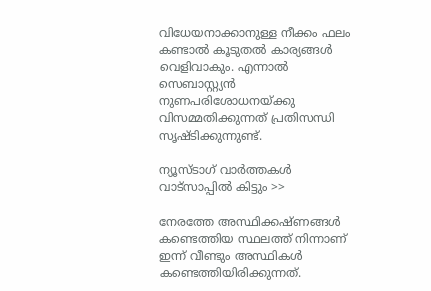വിധേയനാക്കാനുള്ള നീക്കം ഫലം കണ്ടാല്‍ കൂടുതല്‍ കാര്യങ്ങള്‍ വെളിവാകും. എന്നാല്‍ സെബാസ്റ്റ്യന്‍ നുണപരിശോധനയ്ക്കു വിസമ്മതിക്കുന്നത് പ്രതിസന്ധി സൃഷ്ടിക്കുന്നുണ്ട്.

ന്യൂസ്ടാഗ് വാര്‍ത്തകള്‍ വാട്‌സാപ്പില്‍ കിട്ടും >>

നേരത്തേ അസ്ഥിക്കഷ്ണങ്ങള്‍ കണ്ടെത്തിയ സ്ഥലത്ത് നിന്നാണ് ഇന്ന് വീണ്ടും അസ്ഥികള്‍ കണ്ടെത്തിയിരിക്കുന്നത്.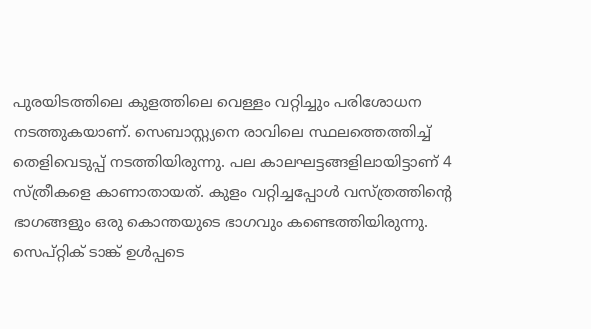പുരയിടത്തിലെ കുളത്തിലെ വെള്ളം വറ്റിച്ചും പരിശോധന നടത്തുകയാണ്. സെബാസ്റ്റ്യനെ രാവിലെ സ്ഥലത്തെത്തിച്ച് തെളിവെടുപ്പ് നടത്തിയിരുന്നു. പല കാലഘട്ടങ്ങളിലായിട്ടാണ് 4 സ്ത്രീകളെ കാണാതായത്. കുളം വറ്റിച്ചപ്പോള്‍ വസ്ത്രത്തിന്റെ ഭാഗങ്ങളും ഒരു കൊന്തയുടെ ഭാഗവും കണ്ടെത്തിയിരുന്നു. സെപ്റ്റിക് ടാങ്ക് ഉള്‍പ്പടെ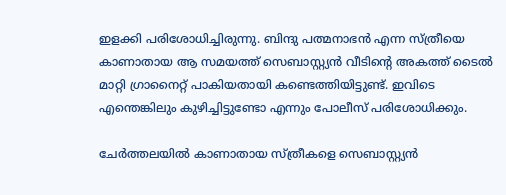ഇളക്കി പരിശോധിച്ചിരുന്നു. ബിന്ദു പത്മനാഭന്‍ എന്ന സ്ത്രീയെ കാണാതായ ആ സമയത്ത് സെബാസ്റ്റ്യന്‍ വീടിന്റെ അകത്ത് ടൈല്‍ മാറ്റി ഗ്രാനൈറ്റ് പാകിയതായി കണ്ടെത്തിയിട്ടുണ്ട്. ഇവിടെ എന്തെങ്കിലും കുഴിച്ചിട്ടുണ്ടോ എന്നും പോലീസ് പരിശോധിക്കും.

ചേര്‍ത്തലയില്‍ കാണാതായ സ്ത്രീകളെ സെബാസ്റ്റ്യന്‍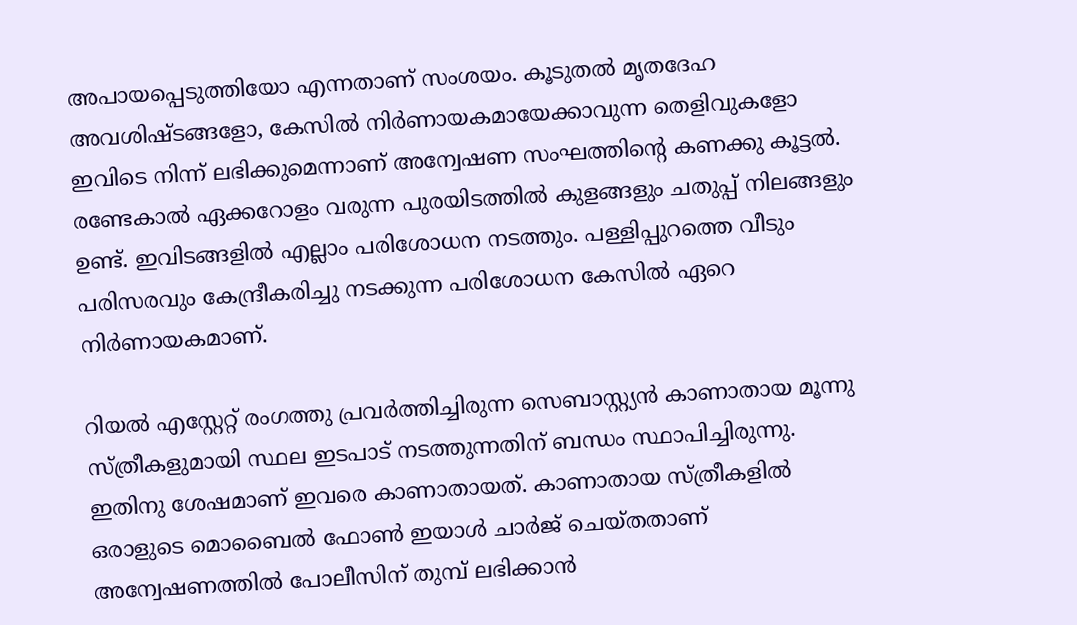അപായപ്പെടുത്തിയോ എന്നതാണ് സംശയം. കൂടുതല്‍ മൃതദേഹ അവശിഷ്ടങ്ങളോ, കേസില്‍ നിര്‍ണായകമായേക്കാവുന്ന തെളിവുകളോ ഇവിടെ നിന്ന് ലഭിക്കുമെന്നാണ് അന്വേഷണ സംഘത്തിന്റെ കണക്കു കൂട്ടല്‍. രണ്ടേകാല്‍ ഏക്കറോളം വരുന്ന പുരയിടത്തില്‍ കുളങ്ങളും ചതുപ്പ് നിലങ്ങളും ഉണ്ട്. ഇവിടങ്ങളില്‍ എല്ലാം പരിശോധന നടത്തും. പള്ളിപ്പുറത്തെ വീടും പരിസരവും കേന്ദ്രീകരിച്ചു നടക്കുന്ന പരിശോധന കേസില്‍ ഏറെ നിര്‍ണായകമാണ്.

റിയല്‍ എസ്റ്റേറ്റ് രംഗത്തു പ്രവര്‍ത്തിച്ചിരുന്ന സെബാസ്റ്റ്യന്‍ കാണാതായ മൂന്നു സ്ത്രീകളുമായി സ്ഥല ഇടപാട് നടത്തുന്നതിന് ബന്ധം സ്ഥാപിച്ചിരുന്നു. ഇതിനു ശേഷമാണ് ഇവരെ കാണാതായത്. കാണാതായ സ്ത്രീകളില്‍ ഒരാളുടെ മൊബൈല്‍ ഫോണ്‍ ഇയാള്‍ ചാര്‍ജ് ചെയ്തതാണ് അന്വേഷണത്തില്‍ പോലീസിന് തുമ്പ് ലഭിക്കാന്‍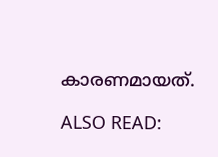കാരണമായത്.

ALSO READ: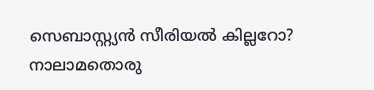സെബാസ്റ്റ്യന്‍ സീരിയല്‍ കില്ലറോ? നാലാമതൊരു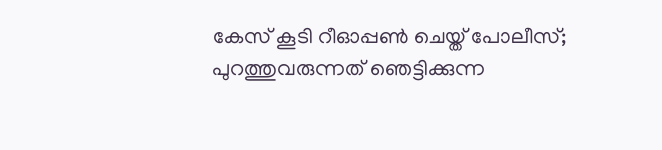കേസ് കൂടി റീഓപ്പണ്‍ ചെയ്ത് പോലീസ്; പുറത്തുവരുന്നത് ഞെട്ടിക്കുന്ന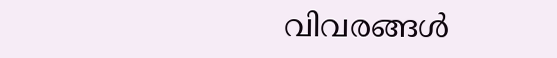വിവരങ്ങള്‍